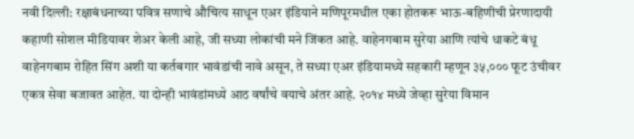नवी दिल्ली: रक्षाबंधनाच्या पवित्र सणाचे औचित्य साधून एअर इंडियाने मणिपूरमधील एका होतकरू भाऊ-बहिणीची प्रेरणादायी कहाणी सोशल मीडियावर शेअर केली आहे, जी सध्या लोकांची मने जिंकत आहे. वाहेनगबाम सुरेया आणि त्यांचे धाकटे बंधू वाहेनगबाम रोहित सिंग अशी या कर्तबगार भावंडांची नावे असून, ते सध्या एअर इंडियामध्ये सहकारी म्हणून ३५,००० फूट उंचीवर एकत्र सेवा बजावत आहेत. या दोन्ही भावंडांमध्ये आठ वर्षांचे वयाचे अंतर आहे. २०१४ मध्ये जेव्हा सुरेया विमान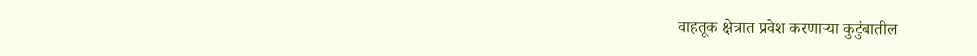वाहतूक क्षेत्रात प्रवेश करणाऱ्या कुटुंबातील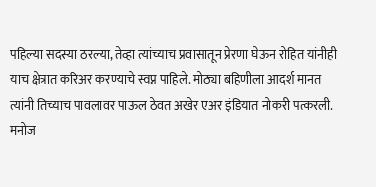पहिल्या सदस्या ठरल्या, तेव्हा त्यांच्याच प्रवासातून प्रेरणा घेऊन रोहित यांनीही याच क्षेत्रात करिअर करण्याचे स्वप्न पाहिले. मोठ्या बहिणीला आदर्श मानत त्यांनी तिच्याच पावलावर पाऊल ठेवत अखेर एअर इंडियात नोकरी पत्करली.
मनोज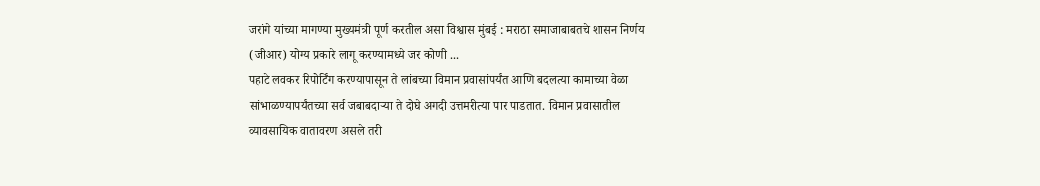जरांगे यांच्या मागण्या मुख्यमंत्री पूर्ण करतील असा विश्वास मुंबई : मराठा समाजाबाबतचे शासन निर्णय (जीआर) योग्य प्रकारे लागू करण्यामध्ये जर कोणी ...
पहाटे लवकर रिपोर्टिंग करण्यापासून ते लांबच्या विमान प्रवासांपर्यंत आणि बदलत्या कामाच्या वेळा सांभाळण्यापर्यंतच्या सर्व जबाबदाऱ्या ते दोघे अगदी उत्तमरीत्या पार पाडतात. विमान प्रवासातील व्यावसायिक वातावरण असले तरी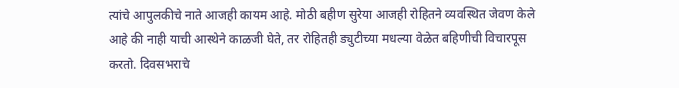त्यांचे आपुलकीचे नाते आजही कायम आहे. मोठी बहीण सुरेया आजही रोहितने व्यवस्थित जेवण केले आहे की नाही याची आस्थेने काळजी घेते, तर रोहितही ड्युटीच्या मधल्या वेळेत बहिणीची विचारपूस करतो. दिवसभराचे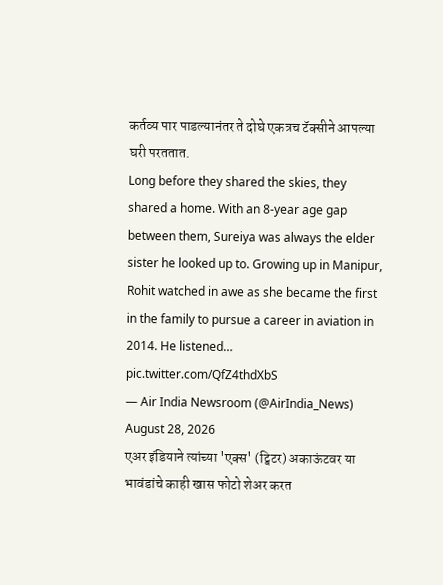कर्तव्य पार पाडल्यानंतर ते दोघे एकत्रच टॅक्सीने आपल्या घरी परततात.
Long before they shared the skies, they shared a home. With an 8-year age gap between them, Sureiya was always the elder sister he looked up to. Growing up in Manipur, Rohit watched in awe as she became the first in the family to pursue a career in aviation in 2014. He listened… pic.twitter.com/QfZ4thdXbS
— Air India Newsroom (@AirIndia_News) August 28, 2026
एअर इंडियाने त्यांच्या 'एक्स' (ट्विटर) अकाऊंटवर या भावंडांचे काही खास फोटो शेअर करत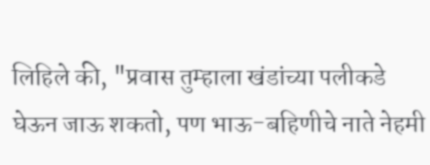लिहिले की, "प्रवास तुम्हाला खंडांच्या पलीकडे घेऊन जाऊ शकतो, पण भाऊ-बहिणीचे नाते नेहमी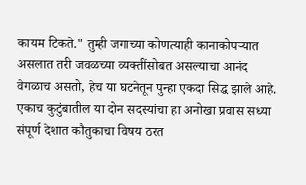कायम टिकते." तुम्ही जगाच्या कोणत्याही कानाकोपऱ्यात असलात तरी जवळच्या व्यक्तींसोबत असल्याचा आनंद वेगळाच असतो, हेच या घटनेतून पुन्हा एकदा सिद्ध झाले आहे. एकाच कुटुंबातील या दोन सदस्यांचा हा अनोखा प्रवास सध्या संपूर्ण देशात कौतुकाचा विषय ठरत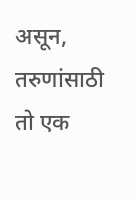असून, तरुणांसाठी तो एक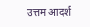उत्तम आदर्श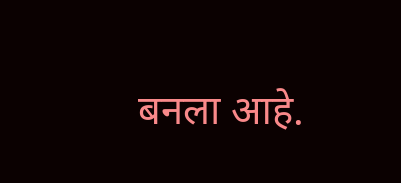बनला आहे.